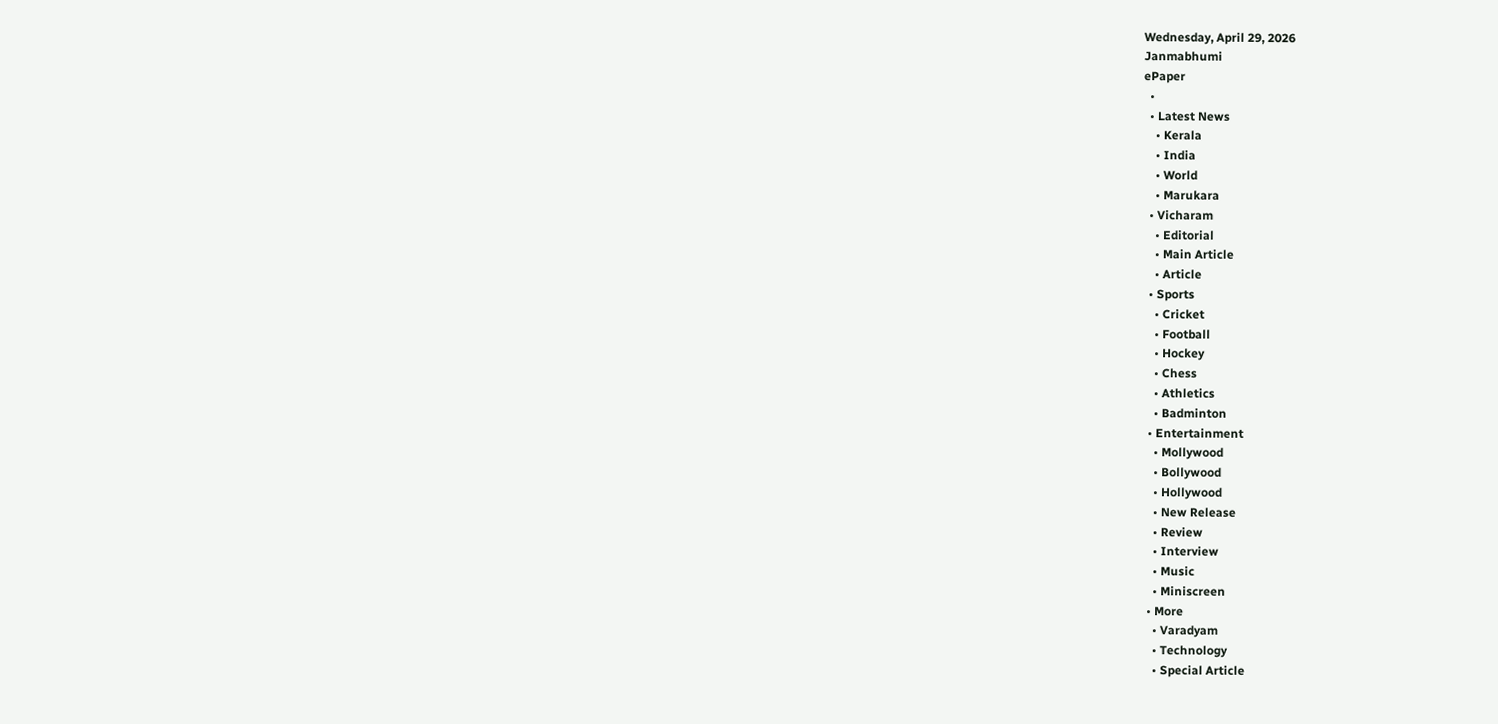Wednesday, April 29, 2026
Janmabhumi
ePaper
  •
  • Latest News
    • Kerala
    • India
    • World
    • Marukara
  • Vicharam
    • Editorial
    • Main Article
    • Article
  • Sports
    • Cricket
    • Football
    • Hockey
    • Chess
    • Athletics
    • Badminton
  • Entertainment
    • Mollywood
    • Bollywood
    • Hollywood
    • New Release
    • Review
    • Interview
    • Music
    • Miniscreen
  • More
    • Varadyam
    • Technology
    • Special Article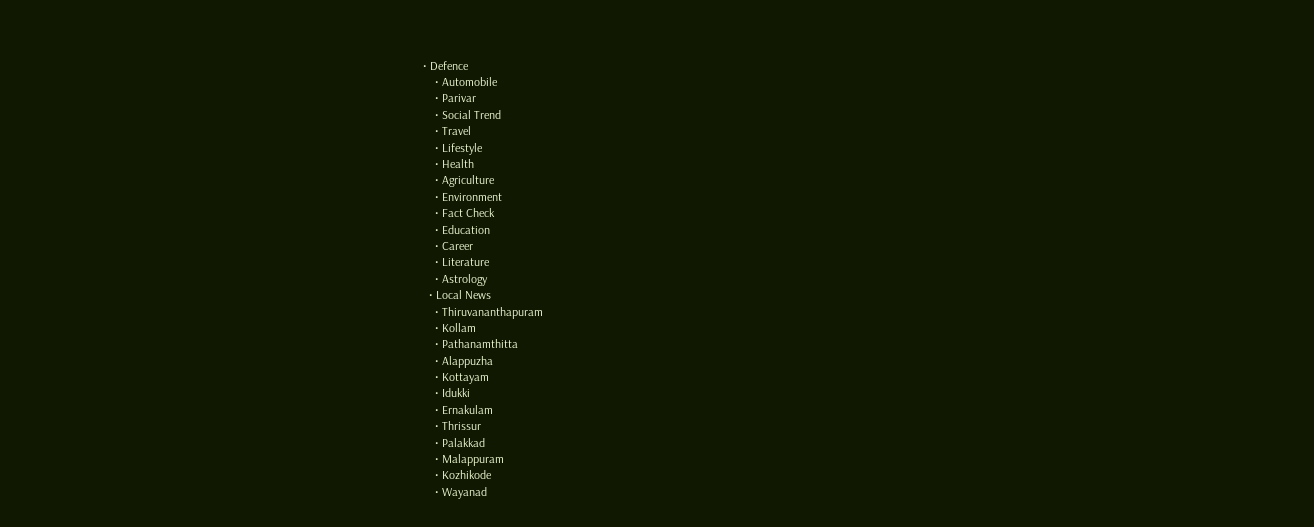• Defence
    • Automobile
    • Parivar
    • Social Trend
    • Travel
    • Lifestyle
    • Health
    • Agriculture
    • Environment
    • Fact Check
    • Education
    • Career
    • Literature
    • Astrology
  • Local News
    • Thiruvananthapuram
    • Kollam
    • Pathanamthitta
    • Alappuzha
    • Kottayam
    • Idukki
    • Ernakulam
    • Thrissur
    • Palakkad
    • Malappuram
    • Kozhikode
    • Wayanad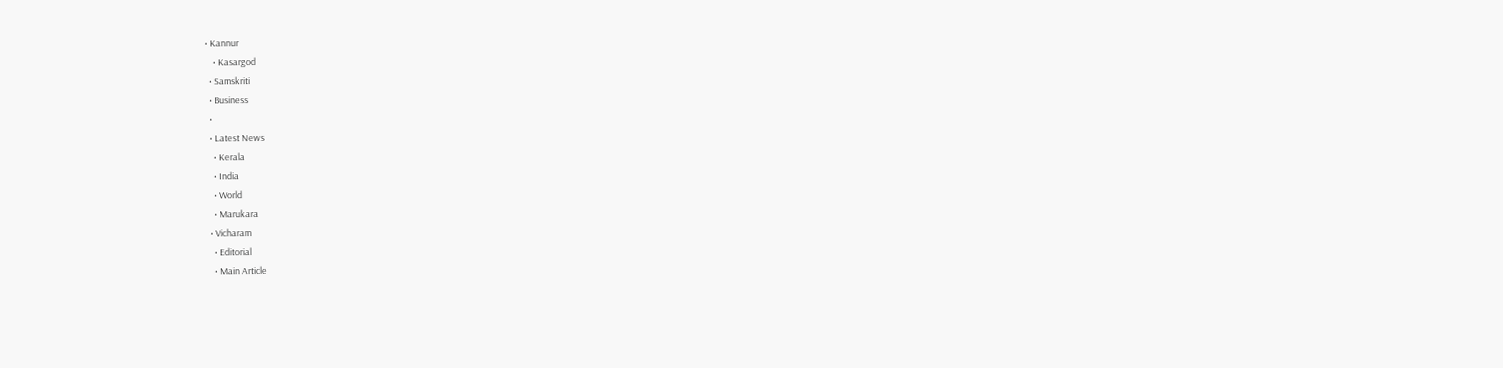• Kannur
    • Kasargod
  • Samskriti
  • Business
  •
  • Latest News
    • Kerala
    • India
    • World
    • Marukara
  • Vicharam
    • Editorial
    • Main Article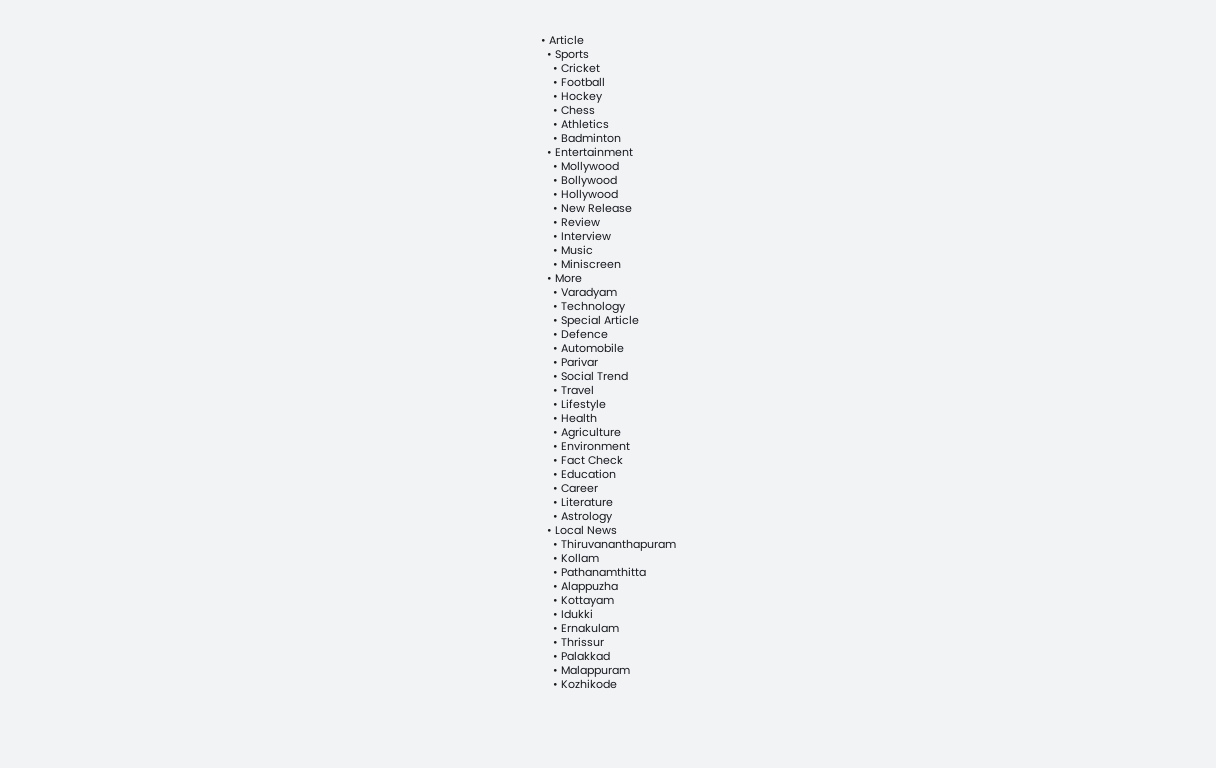• Article
  • Sports
    • Cricket
    • Football
    • Hockey
    • Chess
    • Athletics
    • Badminton
  • Entertainment
    • Mollywood
    • Bollywood
    • Hollywood
    • New Release
    • Review
    • Interview
    • Music
    • Miniscreen
  • More
    • Varadyam
    • Technology
    • Special Article
    • Defence
    • Automobile
    • Parivar
    • Social Trend
    • Travel
    • Lifestyle
    • Health
    • Agriculture
    • Environment
    • Fact Check
    • Education
    • Career
    • Literature
    • Astrology
  • Local News
    • Thiruvananthapuram
    • Kollam
    • Pathanamthitta
    • Alappuzha
    • Kottayam
    • Idukki
    • Ernakulam
    • Thrissur
    • Palakkad
    • Malappuram
    • Kozhikode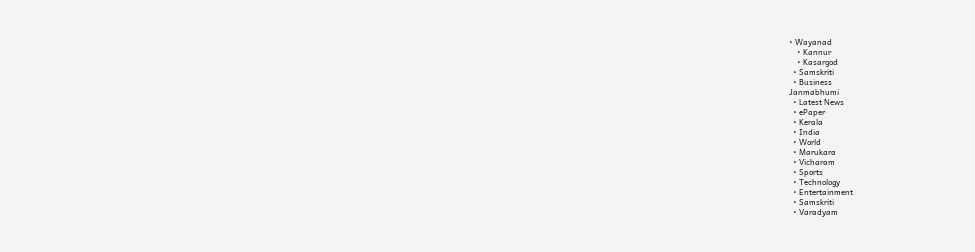• Wayanad
    • Kannur
    • Kasargod
  • Samskriti
  • Business
Janmabhumi
  • Latest News
  • ePaper
  • Kerala
  • India
  • World
  • Marukara
  • Vicharam
  • Sports
  • Technology
  • Entertainment
  • Samskriti
  • Varadyam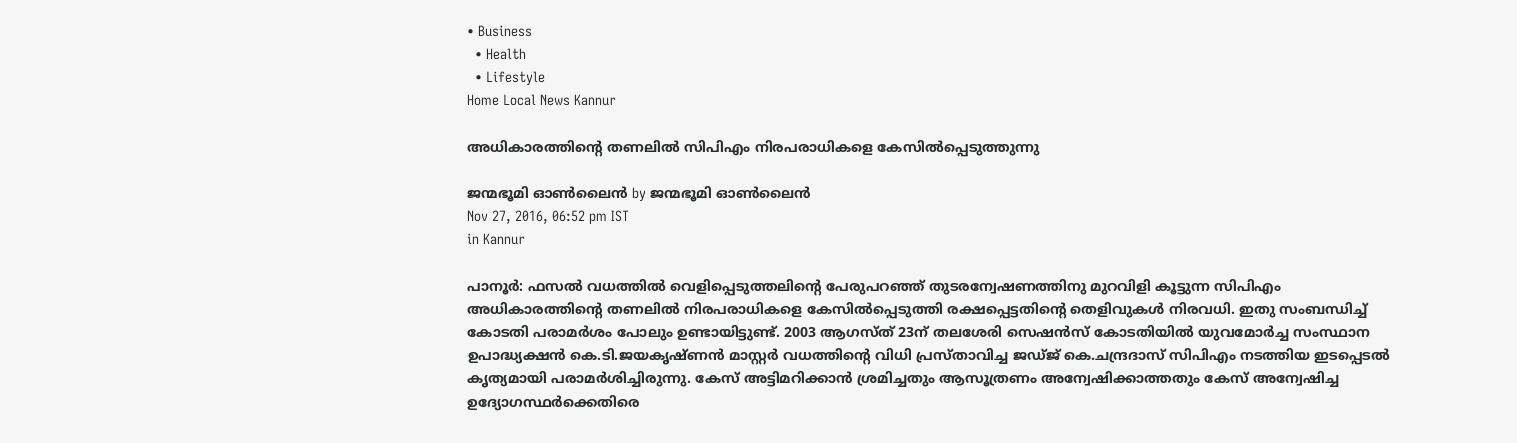• Business
  • Health
  • Lifestyle
Home Local News Kannur

അധികാരത്തിന്റെ തണലില്‍ സിപിഎം നിരപരാധികളെ കേസില്‍പ്പെടുത്തുന്നു

ജന്മഭൂമി ഓണ്‍ലൈന്‍ by ജന്മഭൂമി ഓണ്‍ലൈന്‍
Nov 27, 2016, 06:52 pm IST
in Kannur

പാനൂര്‍: ഫസല്‍ വധത്തില്‍ വെളിപ്പെടുത്തലിന്റെ പേരുപറഞ്ഞ് തുടരന്വേഷണത്തിനു മുറവിളി കൂട്ടുന്ന സിപിഎം അധികാരത്തിന്റെ തണലില്‍ നിരപരാധികളെ കേസില്‍പ്പെടുത്തി രക്ഷപ്പെട്ടതിന്റെ തെളിവുകള്‍ നിരവധി. ഇതു സംബന്ധിച്ച് കോടതി പരാമര്‍ശം പോലും ഉണ്ടായിട്ടുണ്ട്. 2003 ആഗസ്ത് 23ന് തലശേരി സെഷന്‍സ് കോടതിയില്‍ യുവമോര്‍ച്ച സംസ്ഥാന ഉപാദ്ധ്യക്ഷന്‍ കെ.ടി.ജയകൃഷ്ണന്‍ മാസ്റ്റര്‍ വധത്തിന്റെ വിധി പ്രസ്താവിച്ച ജഡ്ജ് കെ.ചന്ദ്രദാസ് സിപിഎം നടത്തിയ ഇടപ്പെടല്‍ കൃത്യമായി പരാമര്‍ശിച്ചിരുന്നു. കേസ് അട്ടിമറിക്കാന്‍ ശ്രമിച്ചതും ആസൂത്രണം അന്വേഷിക്കാത്തതും കേസ് അന്വേഷിച്ച ഉദ്യോഗസ്ഥര്‍ക്കെതിരെ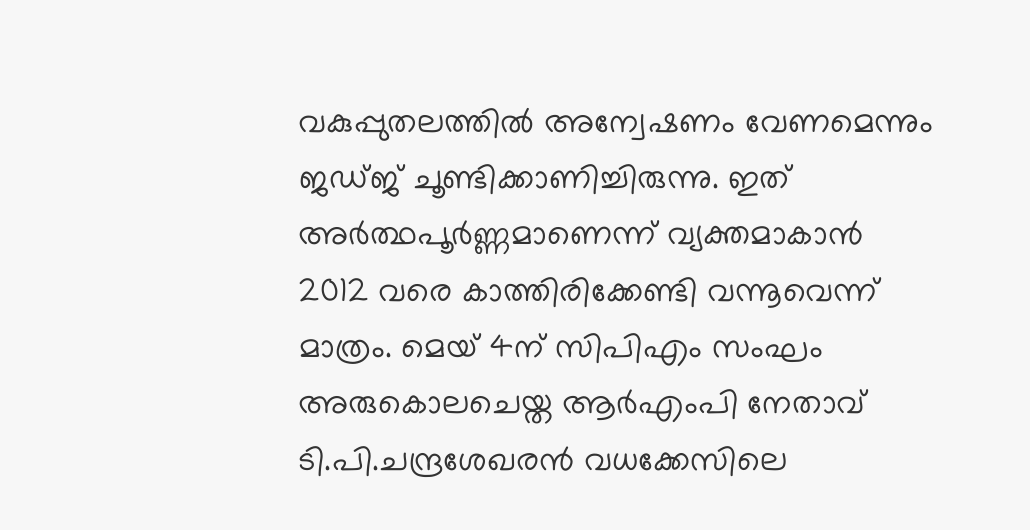വകുപ്പുതലത്തില്‍ അന്വേഷണം വേണമെന്നും ജഡ്ജ് ചൂണ്ടിക്കാണിച്ചിരുന്നു. ഇത് അര്‍ത്ഥപൂര്‍ണ്ണമാണെന്ന് വ്യക്തമാകാന്‍ 2012 വരെ കാത്തിരിക്കേണ്ടി വന്നൂവെന്ന് മാത്രം. മെയ് 4ന് സിപിഎം സംഘം അരുകൊലചെയ്ത ആര്‍എംപി നേതാവ് ടി.പി.ചന്ദ്രശേഖരന്‍ വധക്കേസിലെ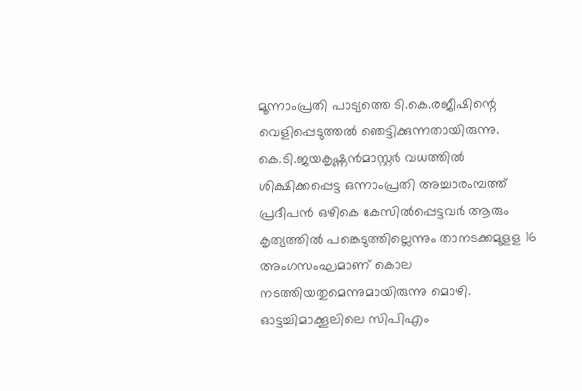മൂന്നാംപ്രതി പാട്യത്തെ ടി.കെ.രജീഷിന്റെ വെളിപ്പെടുത്തല്‍ ഞെട്ടിക്കുന്നതായിരുന്നു. കെ.ടി.ജയകൃഷ്ണന്‍മാസ്റ്റര്‍ വധത്തില്‍ ശിക്ഷിക്കപ്പെട്ട ഒന്നാംപ്രതി അച്ചാരംമ്പത്ത് പ്രദീപന്‍ ഒഴികെ കേസില്‍പ്പെട്ടവര്‍ ആരും കൃത്യത്തില്‍ പങ്കെടുത്തില്ലെന്നും താനടക്കമുളള 16 അംഗസംഘമാണ് കൊല നടത്തിയതുമെന്നുമായിരുന്നു മൊഴി. ഓട്ടച്ചിമാക്കൂലിലെ സിപിഎം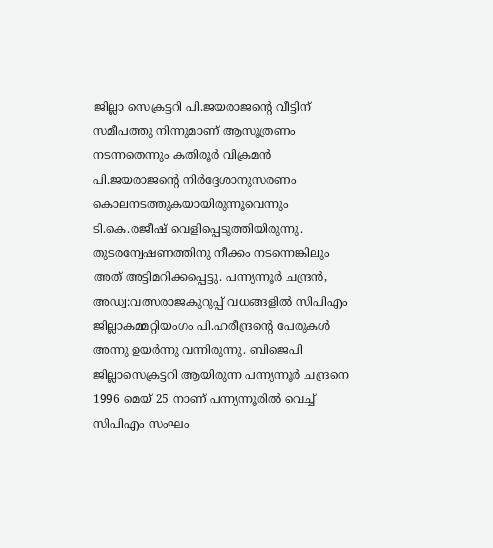ജില്ലാ സെക്രട്ടറി പി.ജയരാജന്റെ വീട്ടിന് സമീപത്തു നിന്നുമാണ് ആസൂത്രണം നടന്നതെന്നും കതിരൂര്‍ വിക്രമന്‍ പി.ജയരാജന്റെ നിര്‍ദ്ദേശാനുസരണം കൊലനടത്തുകയായിരുന്നൂവെന്നും ടി.കെ.രജീഷ് വെളിപ്പെടുത്തിയിരുന്നു. തുടരന്വേഷണത്തിനു നീക്കം നടന്നെങ്കിലും അത് അട്ടിമറിക്കപ്പെട്ടു. പന്ന്യന്നൂര്‍ ചന്ദ്രന്‍, അഡ്വ:വത്സരാജകുറുപ്പ് വധങ്ങളില്‍ സിപിഎം ജില്ലാകമ്മറ്റിയംഗം പി.ഹരീന്ദ്രന്റെ പേരുകള്‍ അന്നു ഉയര്‍ന്നു വന്നിരുന്നു. ബിജെപി ജില്ലാസെക്രട്ടറി ആയിരുന്ന പന്ന്യന്നൂര്‍ ചന്ദ്രനെ 1996 മെയ് 25 നാണ് പന്ന്യന്നൂരില്‍ വെച്ച് സിപിഎം സംഘം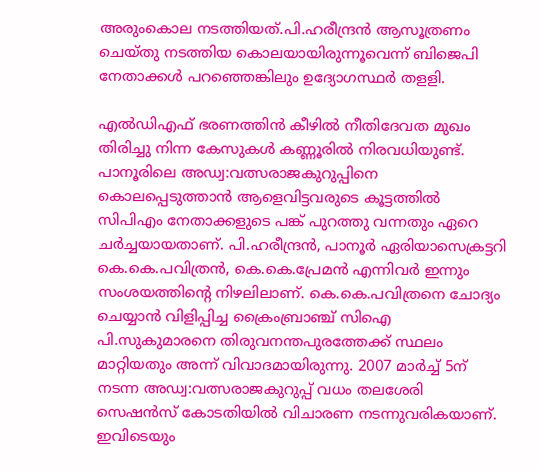അരുംകൊല നടത്തിയത്.പി.ഹരീന്ദ്രന്‍ ആസൂത്രണം ചെയ്തു നടത്തിയ കൊലയായിരുന്നൂവെന്ന് ബിജെപി നേതാക്കള്‍ പറഞ്ഞെങ്കിലും ഉദ്യോഗസ്ഥര്‍ തളളി.

എല്‍ഡിഎഫ് ഭരണത്തിന്‍ കീഴില്‍ നീതിദേവത മുഖം തിരിച്ചു നിന്ന കേസുകള്‍ കണ്ണൂരില്‍ നിരവധിയുണ്ട്. പാനൂരിലെ അഡ്വ:വത്സരാജകുറുപ്പിനെ കൊലപ്പെടുത്താന്‍ ആളെവിട്ടവരുടെ കൂട്ടത്തില്‍ സിപിഎം നേതാക്കളുടെ പങ്ക് പുറത്തു വന്നതും ഏറെ ചര്‍ച്ചയായതാണ്. പി.ഹരീന്ദ്രന്‍, പാനൂര്‍ ഏരിയാസെക്രട്ടറി കെ.കെ.പവിത്രന്‍, കെ.കെ.പ്രേമന്‍ എന്നിവര്‍ ഇന്നും സംശയത്തിന്റെ നിഴലിലാണ്. കെ.കെ.പവിത്രനെ ചോദ്യം ചെയ്യാന്‍ വിളിപ്പിച്ച ക്രൈംബ്രാഞ്ച് സിഐ പി.സുകുമാരനെ തിരുവനന്തപുരത്തേക്ക് സ്ഥലം മാറ്റിയതും അന്ന് വിവാദമായിരുന്നു. 2007 മാര്‍ച്ച് 5ന് നടന്ന അഡ്വ:വത്സരാജകുറുപ്പ് വധം തലശേരി സെഷന്‍സ് കോടതിയില്‍ വിചാരണ നടന്നുവരികയാണ്. ഇവിടെയും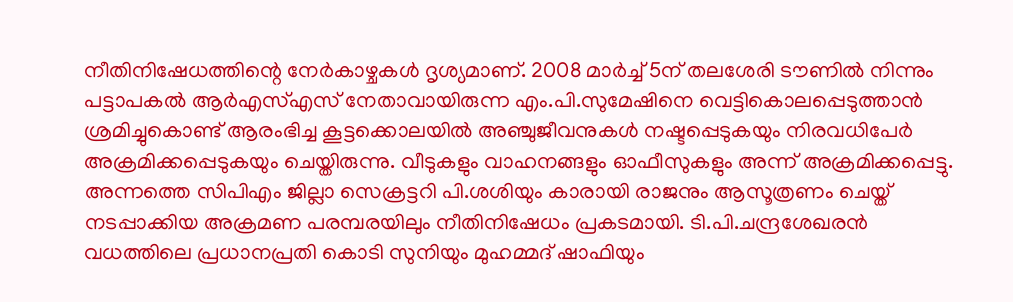നീതിനിഷേധത്തിന്റെ നേര്‍കാഴ്ചകള്‍ ദൃശ്യമാണ്. 2008 മാര്‍ച്ച് 5ന് തലശേരി ടൗണില്‍ നിന്നും പട്ടാപകല്‍ ആര്‍എസ്എസ് നേതാവായിരുന്ന എം.പി.സുമേഷിനെ വെട്ടികൊലപ്പെടുത്താന്‍ ശ്രമിച്ചുകൊണ്ട് ആരംഭിച്ച കൂട്ടക്കൊലയില്‍ അഞ്ചുജീവനുകള്‍ നഷ്ടപ്പെടുകയും നിരവധിപേര്‍ അക്രമിക്കപ്പെടുകയും ചെയ്തിരുന്നു. വീടുകളും വാഹനങ്ങളും ഓഫീസുകളും അന്ന് അക്രമിക്കപ്പെട്ടു. അന്നത്തെ സിപിഎം ജില്ലാ സെക്രട്ടറി പി.ശശിയും കാരായി രാജനും ആസൂത്രണം ചെയ്ത് നടപ്പാക്കിയ അക്രമണ പരമ്പരയിലും നീതിനിഷേധം പ്രകടമായി. ടി.പി.ചന്ദ്രശേഖരന്‍ വധത്തിലെ പ്രധാനപ്രതി കൊടി സുനിയും മുഹമ്മദ് ഷാഫിയും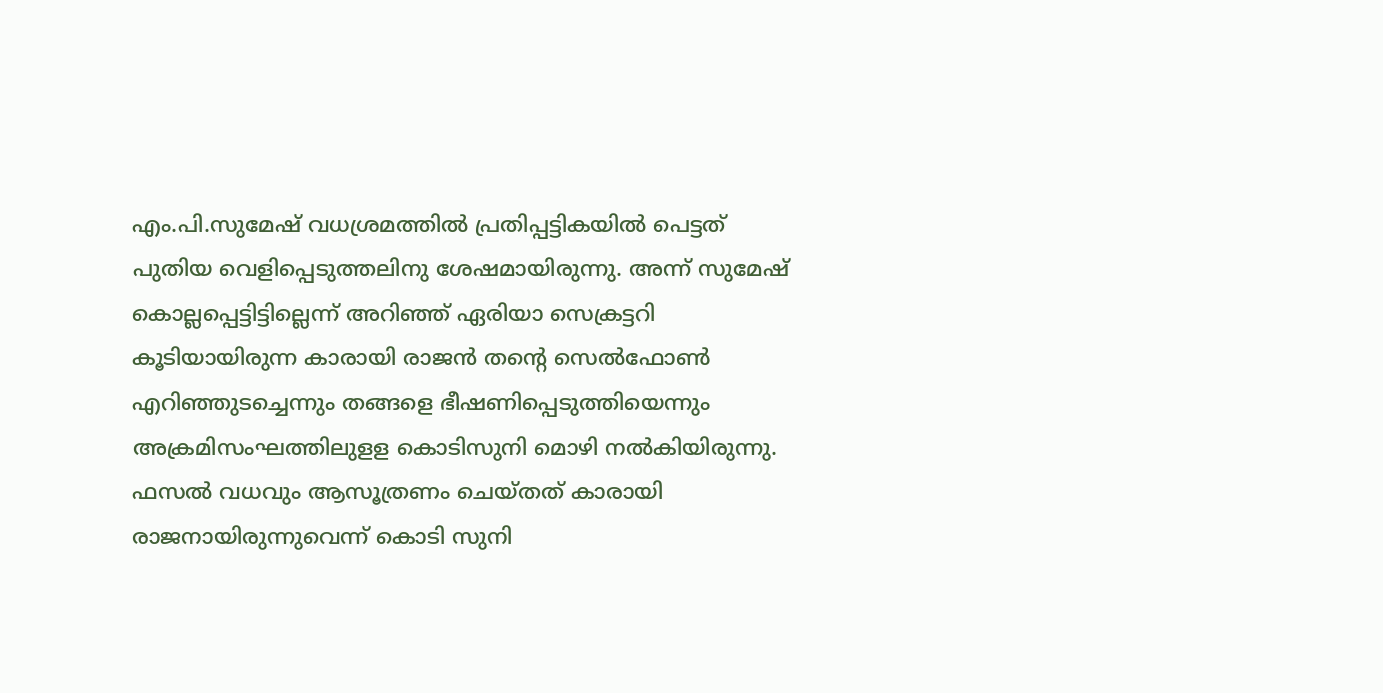എം.പി.സുമേഷ് വധശ്രമത്തില്‍ പ്രതിപ്പട്ടികയില്‍ പെട്ടത് പുതിയ വെളിപ്പെടുത്തലിനു ശേഷമായിരുന്നു. അന്ന് സുമേഷ് കൊല്ലപ്പെട്ടിട്ടില്ലെന്ന് അറിഞ്ഞ് ഏരിയാ സെക്രട്ടറി കൂടിയായിരുന്ന കാരായി രാജന്‍ തന്റെ സെല്‍ഫോണ്‍ എറിഞ്ഞുടച്ചെന്നും തങ്ങളെ ഭീഷണിപ്പെടുത്തിയെന്നും അക്രമിസംഘത്തിലുളള കൊടിസുനി മൊഴി നല്‍കിയിരുന്നു. ഫസല്‍ വധവും ആസൂത്രണം ചെയ്തത് കാരായി രാജനായിരുന്നുവെന്ന് കൊടി സുനി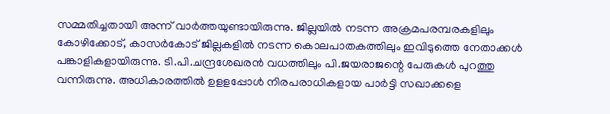സമ്മതിച്ചതായി അന്ന് വാര്‍ത്തയുണ്ടായിരുന്നു. ജില്ലയില്‍ നടന്ന അക്രമപരമ്പരകളിലും കോഴിക്കോട്, കാസര്‍കോട് ജില്ലകളില്‍ നടന്ന കൊലപാതകത്തിലും ഇവിടുത്തെ നേതാക്കള്‍ പങ്കാളികളായിരുന്നു. ടി.പി.ചന്ദ്രശേഖരന്‍ വധത്തിലും പി.ജയരാജന്റെ പേരുകള്‍ പുറത്തു വന്നിരുന്നു. അധികാരത്തില്‍ ഉളളപ്പോള്‍ നിരപരാധികളായ പാര്‍ട്ടി സഖാക്കളെ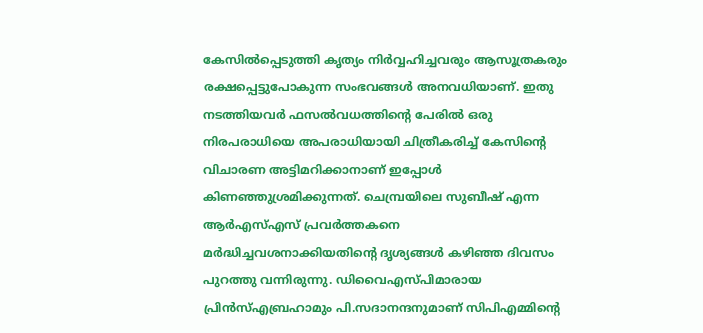കേസില്‍പ്പെടുത്തി കൃത്യം നിര്‍വ്വഹിച്ചവരും ആസൂത്രകരും രക്ഷപ്പെട്ടുപോകുന്ന സംഭവങ്ങള്‍ അനവധിയാണ്. ഇതു നടത്തിയവര്‍ ഫസല്‍വധത്തിന്റെ പേരില്‍ ഒരു നിരപരാധിയെ അപരാധിയായി ചിത്രീകരിച്ച് കേസിന്റെ വിചാരണ അട്ടിമറിക്കാനാണ് ഇപ്പോള്‍ കിണഞ്ഞുശ്രമിക്കുന്നത്. ചെമ്പ്രയിലെ സുബീഷ് എന്ന ആര്‍എസ്എസ് പ്രവര്‍ത്തകനെ മര്‍ദ്ധിച്ചവശനാക്കിയതിന്റെ ദൃശ്യങ്ങള്‍ കഴിഞ്ഞ ദിവസം പുറത്തു വന്നിരുന്നു. ഡിവൈഎസ്പിമാരായ പ്രിന്‍സ്എബ്രഹാമും പി.സദാനന്ദനുമാണ് സിപിഎമ്മിന്റെ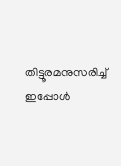തിട്ടൂരമനുസരിച്ച് ഇപ്പോള്‍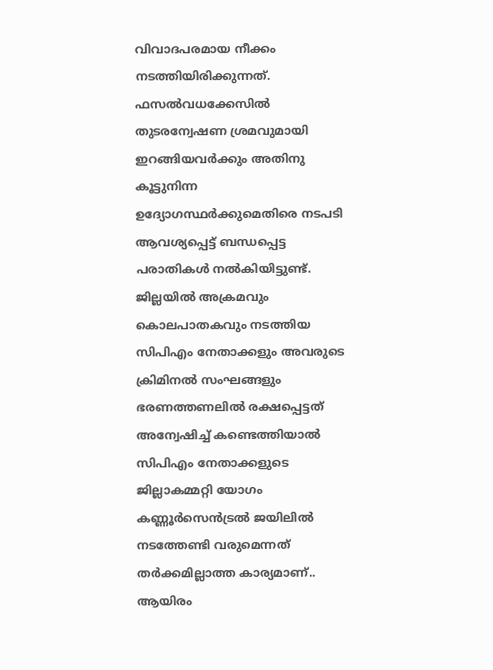വിവാദപരമായ നീക്കം നടത്തിയിരിക്കുന്നത്. ഫസല്‍വധക്കേസില്‍ തുടരന്വേഷണ ശ്രമവുമായി ഇറങ്ങിയവര്‍ക്കും അതിനു കൂട്ടുനിന്ന ഉദ്യോഗസ്ഥര്‍ക്കുമെതിരെ നടപടി ആവശ്യപ്പെട്ട് ബന്ധപ്പെട്ട പരാതികള്‍ നല്‍കിയിട്ടുണ്ട്. ജില്ലയില്‍ അക്രമവും കൊലപാതകവും നടത്തിയ സിപിഎം നേതാക്കളും അവരുടെ ക്രിമിനല്‍ സംഘങ്ങളും ഭരണത്തണലില്‍ രക്ഷപ്പെട്ടത് അന്വേഷിച്ച് കണ്ടെത്തിയാല്‍ സിപിഎം നേതാക്കളുടെ ജില്ലാകമ്മറ്റി യോഗം കണ്ണൂര്‍സെന്‍ട്രല്‍ ജയിലില്‍ നടത്തേണ്ടി വരുമെന്നത് തര്‍ക്കമില്ലാത്ത കാര്യമാണ്.. ആയിരം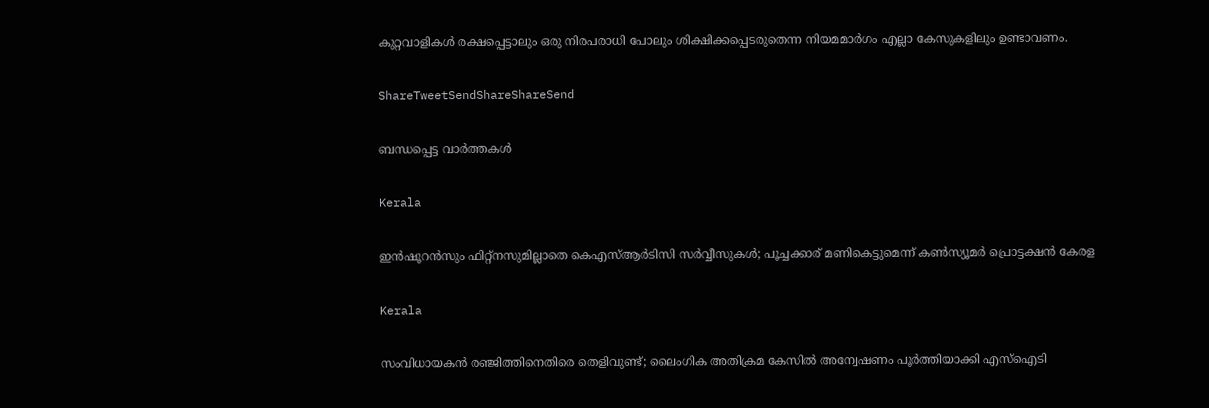കുറ്റവാളികള്‍ രക്ഷപ്പെട്ടാലും ഒരു നിരപരാധി പോലും ശിക്ഷിക്കപ്പെടരുതെന്ന നിയമമാര്‍ഗം എല്ലാ കേസുകളിലും ഉണ്ടാവണം.

ShareTweetSendShareShareSend

ബന്ധപ്പെട്ട വാര്‍ത്തകള്‍

Kerala

ഇന്‍ഷൂറന്‍സും ഫിറ്റ്‌നസുമില്ലാതെ കെഎസ്ആര്‍ടിസി സര്‍വ്വീസുകൾ; പൂച്ചക്കാര് മണികെട്ടുമെന്ന് കണ്‍സ്യൂമര്‍ പ്രൊട്ടക്ഷന്‍ കേരള

Kerala

സംവിധായകൻ രഞ്ജിത്തിനെതിരെ തെളിവുണ്ട്; ലൈംഗിക അതിക്രമ കേസില്‍ അന്വേഷണം പൂര്‍ത്തിയാക്കി എസ്ഐടി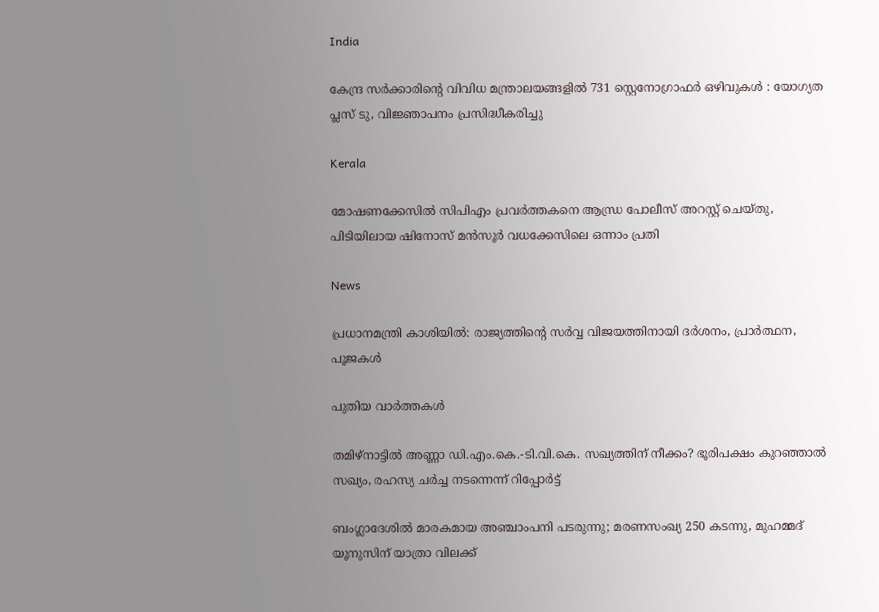India

കേന്ദ്ര സർക്കാരിന്റെ വിവിധ മന്ത്രാലയങ്ങളിൽ 731 സ്റ്റെനോഗ്രാഫർ ഒഴിവുകൾ : യോഗ്യത പ്ലസ് ടു, വിജ്ഞാപനം പ്രസിദ്ധീകരിച്ചു

Kerala

മോഷണക്കേസിൽ സിപിഎം പ്രവര്‍ത്തകനെ ആന്ധ്ര പോലീസ് അറസ്റ്റ് ചെയ്തു, പിടിയിലായ ഷിനോസ് മന്‍സൂര്‍ വധക്കേസിലെ ഒന്നാം പ്രതി

News

പ്രധാനമന്ത്രി കാശിയിൽ: രാജ്യത്തിന്റെ സർവ്വ വിജയത്തിനായി ദർശനം, പ്രാർത്ഥന, പൂജകൾ

പുതിയ വാര്‍ത്തകള്‍

തമിഴ്‌നാട്ടിൽ അണ്ണാ ഡി.എം.കെ.-ടി.വി.കെ. സഖ്യത്തിന് നീക്കം? ഭൂരിപക്ഷം കുറഞ്ഞാൽ സഖ്യം, രഹസ്യ ചർച്ച നടന്നെന്ന് റിപ്പോർട്ട്

ബംഗ്ലാദേശില്‍ മാരകമായ അഞ്ചാംപനി പടരുന്നു; മരണസംഖ്യ 250 കടന്നു, മുഹമ്മദ് യൂനുസിന് യാത്രാ വിലക്ക്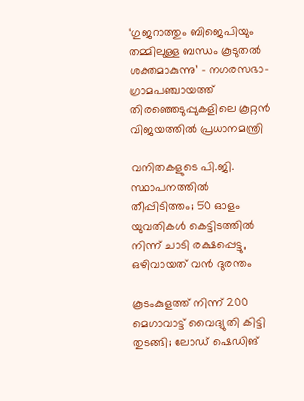‘ഗുജറാത്തും ബിജെപിയും തമ്മിലുള്ള ബന്ധം കൂടുതൽ ശക്തമാകുന്നു’ – നഗരസഭാ-ഗ്രാമപഞ്ചായത്ത് തിരഞ്ഞെടുപ്പുകളിലെ കൂറ്റൻ വിജയത്തിൽ പ്രധാനമന്ത്രി

വനിതകളുടെ പി.ജി. സ്ഥാപനത്തിൽ തീപ്പിടിത്തം; 50 ഓളം യുവതികൾ കെട്ടിടത്തിൽ നിന്ന് ചാടി രക്ഷപ്പെട്ടു, ഒഴിവായത് വന്‍ ദുരന്തം

കൂടംകുളത്ത് നിന്ന് 200 മെഗാവാട്ട് വൈദ്യുതി കിട്ടി തുടങ്ങി; ലോഡ് ഷെഡിങ്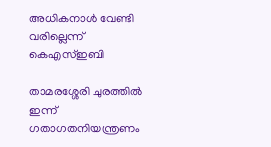അധികനാള്‍ വേണ്ടി വരില്ലെന്ന് കെഎസ്ഇബി

താമരശ്ശേരി ചുരത്തിൽ ഇന്ന് ഗതാഗതനിയന്ത്രണം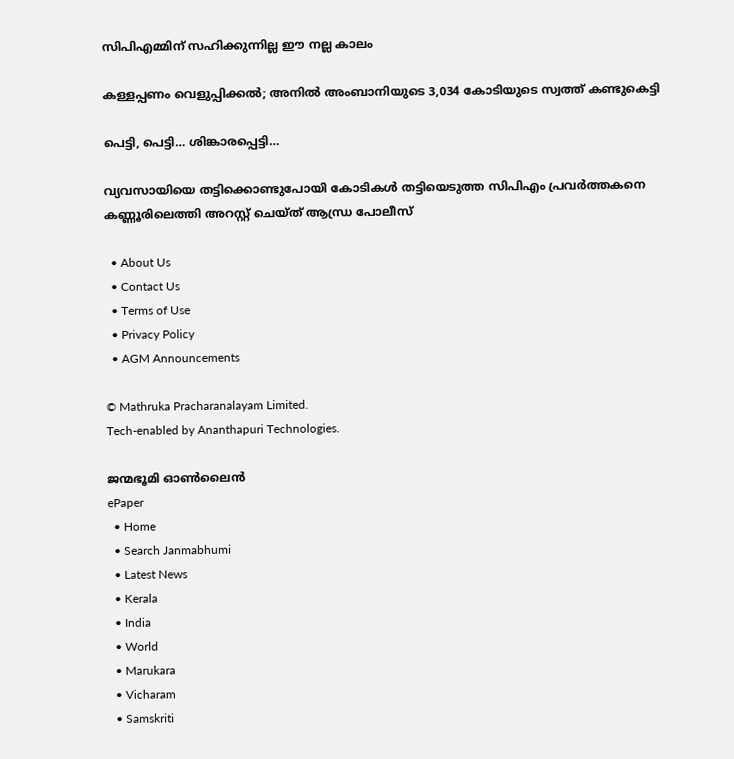സിപിഎമ്മിന് സഹിക്കുന്നില്ല ഈ നല്ല കാലം

കള്ളപ്പണം വെളുപ്പിക്കല്‍; അനില്‍ അംബാനിയുടെ 3,034 കോടിയുടെ സ്വത്ത് കണ്ടുകെട്ടി

പെട്ടി, പെട്ടി… ശിങ്കാരപ്പെട്ടി…

വ്യവസായിയെ തട്ടിക്കൊണ്ടുപോയി കോടികൾ തട്ടിയെടുത്ത സിപിഎം പ്രവർത്തകനെ കണ്ണൂരിലെത്തി അറസ്റ്റ് ചെയ്ത് ആന്ധ്ര പോലീസ്

  • About Us
  • Contact Us
  • Terms of Use
  • Privacy Policy
  • AGM Announcements

© Mathruka Pracharanalayam Limited.
Tech-enabled by Ananthapuri Technologies.

ജന്മഭൂമി ഓണ്‍ലൈന്‍
ePaper
  • Home
  • Search Janmabhumi
  • Latest News
  • Kerala
  • India
  • World
  • Marukara
  • Vicharam
  • Samskriti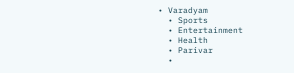• Varadyam
  • Sports
  • Entertainment
  • Health
  • Parivar
  •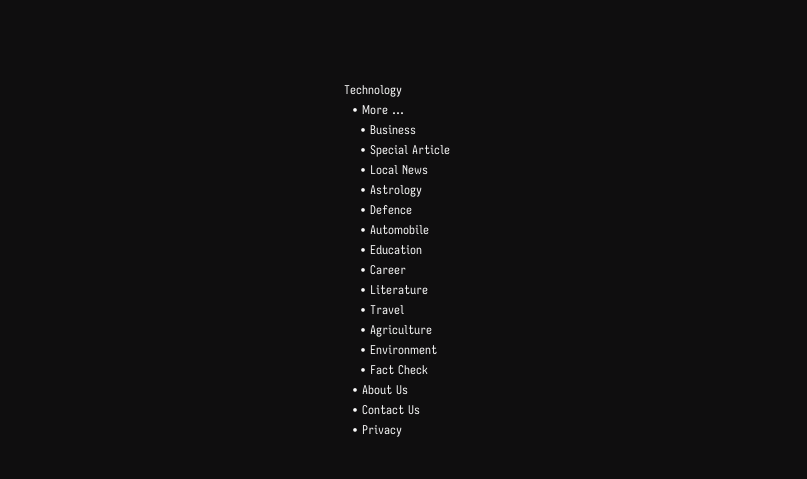Technology
  • More …
    • Business
    • Special Article
    • Local News
    • Astrology
    • Defence
    • Automobile
    • Education
    • Career
    • Literature
    • Travel
    • Agriculture
    • Environment
    • Fact Check
  • About Us
  • Contact Us
  • Privacy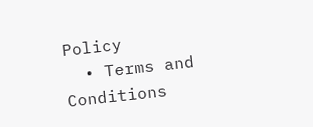Policy
  • Terms and Conditions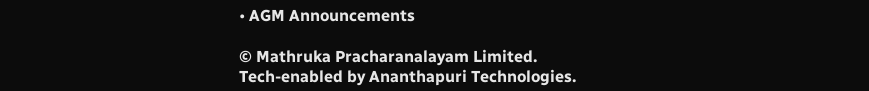• AGM Announcements

© Mathruka Pracharanalayam Limited.
Tech-enabled by Ananthapuri Technologies.